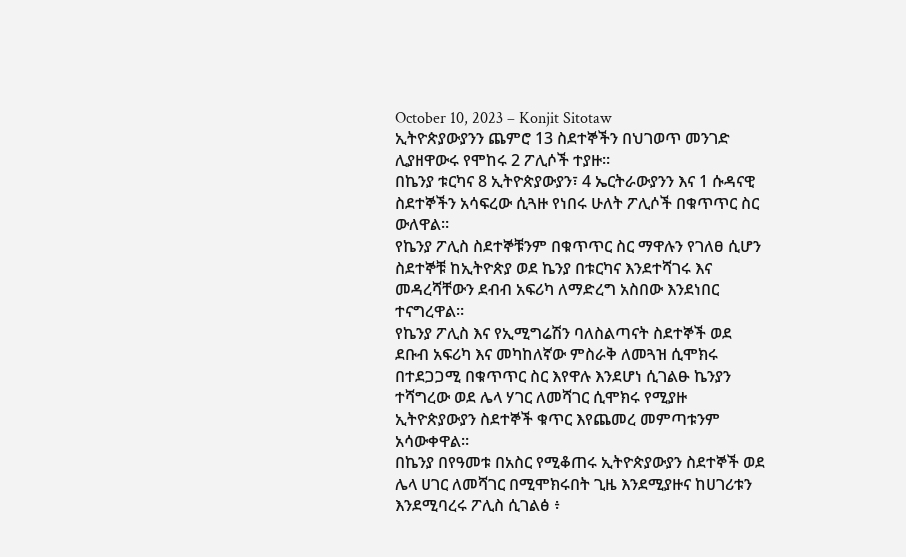October 10, 2023 – Konjit Sitotaw
ኢትዮጵያውያንን ጨምሮ 13 ስደተኞችን በህገወጥ መንገድ ሊያዘዋውሩ የሞከሩ 2 ፖሊሶች ተያዙ።
በኬንያ ቱርካና 8 ኢትዮጵያውያን፣ 4 ኤርትራውያንን እና 1 ሱዳናዊ ስደተኞችን አሳፍረው ሲጓዙ የነበሩ ሁለት ፖሊሶች በቁጥጥር ስር ውለዋል።
የኬንያ ፖሊስ ስደተኞቹንም በቁጥጥር ስር ማዋሉን የገለፀ ሲሆን ስደተኞቹ ከኢትዮጵያ ወደ ኬንያ በቱርካና እንደተሻገሩ እና መዳረሻቸውን ደብብ አፍሪካ ለማድረግ አስበው እንደነበር ተናግረዋል።
የኬንያ ፖሊስ እና የኢሚግሬሽን ባለስልጣናት ስደተኞች ወደ ደቡብ አፍሪካ እና መካከለኛው ምስራቅ ለመጓዝ ሲሞክሩ በተደጋጋሚ በቁጥጥር ስር እየዋሉ እንደሆነ ሲገልፁ ኬንያን ተሻግረው ወደ ሌላ ሃገር ለመሻገር ሲሞክሩ የሚያዙ ኢትዮጵያውያን ስደተኞች ቁጥር እየጨመረ መምጣቱንም አሳውቀዋል።
በኬንያ በየዓመቱ በአስር የሚቆጠሩ ኢትዮጵያውያን ስደተኞች ወደ ሌላ ሀገር ለመሻገር በሚሞክሩበት ጊዜ እንደሚያዙና ከሀገሪቱን እንደሚባረሩ ፖሊስ ሲገልፅ ፥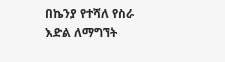በኬንያ የተሻለ የስራ እድል ለማግኘት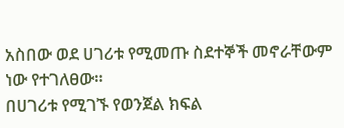አስበው ወደ ሀገሪቱ የሚመጡ ስደተኞች መኖራቸውም ነው የተገለፀው።
በሀገሪቱ የሚገኙ የወንጀል ክፍል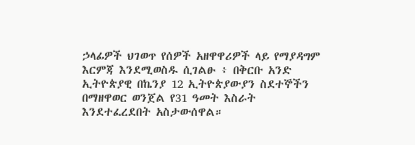ኃላፊዎች ህገወጥ የሰዎች አዘዋዋሪዎች ላይ የማያዳግም እርምጃ እንደሚወስዱ ሲገልፁ ፥ በቅርቡ አንድ ኢትዮጵያዊ በኬንያ 12 ኢትዮጵያውያን ስደተኞችን በማዘዋወር ወንጀል የ31 ዓመት እስራት እንደተፈረደበት አስታውሰዋል።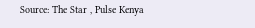Source: The Star , Pulse Kenya